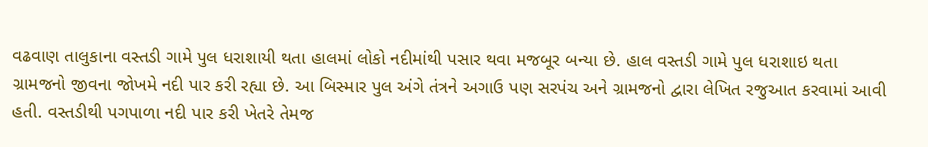વઢવાણ તાલુકાના વસ્તડી ગામે પુલ ધરાશાયી થતા હાલમાં લોકો નદીમાંથી પસાર થવા મજબૂર બન્યા છે. હાલ વસ્તડી ગામે પુલ ધરાશાઇ થતા ગ્રામજનો જીવના જોખમે નદી પાર કરી રહ્યા છે. આ બિસ્માર પુલ અંગે તંત્રને અગાઉ પણ સરપંચ અને ગ્રામજનો દ્વારા લેખિત રજુઆત કરવામાં આવી હતી. વસ્તડીથી પગપાળા નદી પાર કરી ખેતરે તેમજ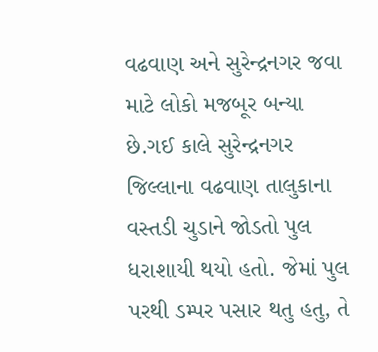વઢવાણ અને સુરેન્દ્રનગર જવા માટે લોકો મજબૂર બન્યા છે.ગઈ કાલે સુરેન્દ્રનગર જિલ્લાના વઢવાણ તાલુકાના વસ્તડી ચુડાને જોડતો પુલ ધરાશાયી થયો હતો. જેમાં પુલ પરથી ડમ્પર પસાર થતુ હતુ, તે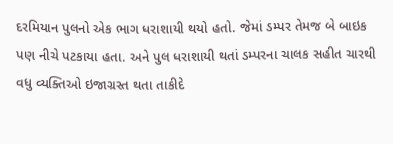દરમિયાન પુલનો એક ભાગ ધરાશાયી થયો હતો. જેમાં ડમ્પર તેમજ બે બાઇક પણ નીચે પટકાયા હતા. અને પુલ ધરાશાયી થતાં ડમ્પરના ચાલક સહીત ચારથી વધુ વ્યક્તિઓ ઇજાગ્રસ્ત થતા તાકીદે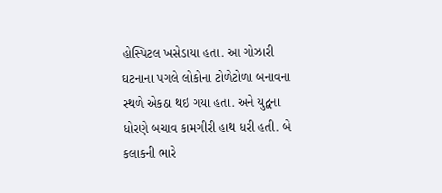હોસ્પિટલ ખસેડાયા હતા. આ ગોઝારી ઘટનાના પગલે લોકોના ટોળેટોળા બનાવના સ્થળે એકઠા થઇ ગયા હતા. અને યુદ્વના ધોરણે બચાવ કામગીરી હાથ ધરી હતી. બે કલાકની ભારે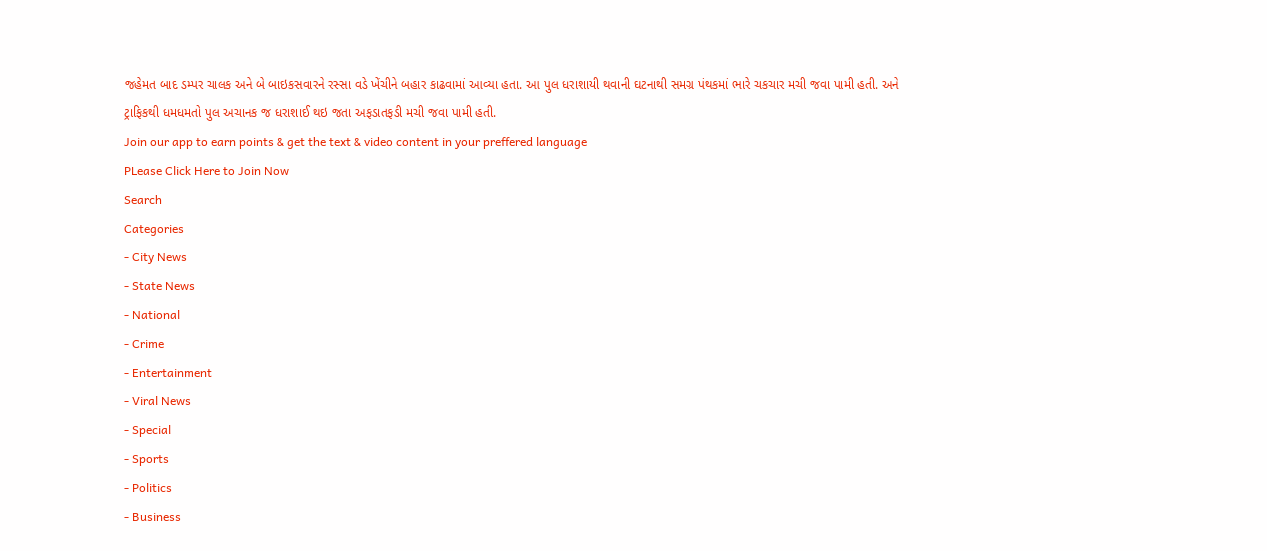જહેમત બાદ ડમ્પર ચાલક અને બે બાઇકસવારને રસ્સા વડે ખેંચીને બહાર કાઢવામાં આવ્યા હતા. આ પુલ ધરાશાયી થવાની ઘટનાથી સમગ્ર પંથકમાં ભારે ચકચાર મચી જવા પામી હતી. અને ટ્રાફિકથી ધમધમતો પુલ અચાનક જ ધરાશાઈ થઇ જતા અફડાતફડી મચી જવા પામી હતી.
Join our app to earn points & get the text & video content in your preffered language
PLease Click Here to Join Now
Search
Categories
- City News
- State News
- National
- Crime
- Entertainment
- Viral News
- Special
- Sports
- Politics
- Business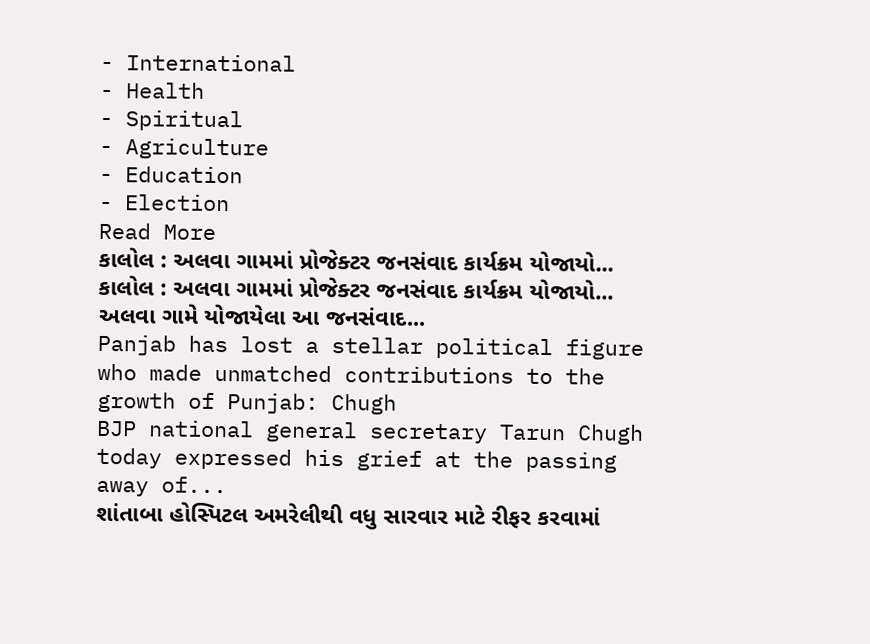- International
- Health
- Spiritual
- Agriculture
- Education
- Election
Read More
કાલોલ : અલવા ગામમાં પ્રોજેક્ટર જનસંવાદ કાર્યક્રમ યોજાયો...
કાલોલ : અલવા ગામમાં પ્રોજેક્ટર જનસંવાદ કાર્યક્રમ યોજાયો...
અલવા ગામે યોજાયેલા આ જનસંવાદ...
Panjab has lost a stellar political figure who made unmatched contributions to the growth of Punjab: Chugh
BJP national general secretary Tarun Chugh today expressed his grief at the passing away of...
શાંતાબા હોસ્પિટલ અમરેલીથી વધુ સારવાર માટે રીફર કરવામાં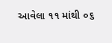આવેલા ૧૧ માંથી ૦૬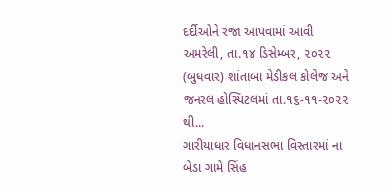દર્દીઓને રજા આપવામાં આવી
અમરેલી, તા.૧૪ ડિસેમ્બર, ૨૦૨૨ (બુધવાર) શાંતાબા મેડીકલ કોલેજ અને જનરલ હોસ્પિટલમાં તા.૧૬-૧૧-૨૦૨૨ થી...
ગારીયાધાર વિધાનસભા વિસ્તારમાં ના બેડા ગામે સિંહ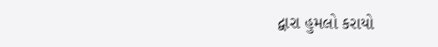દ્વારા હુમલો કરાયો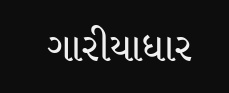ગારીયાધાર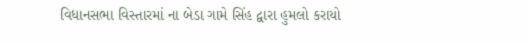વિધાનસભા વિસ્તારમાં ના બેડા ગામે સિંહ દ્વારા હુમલો કરાયો